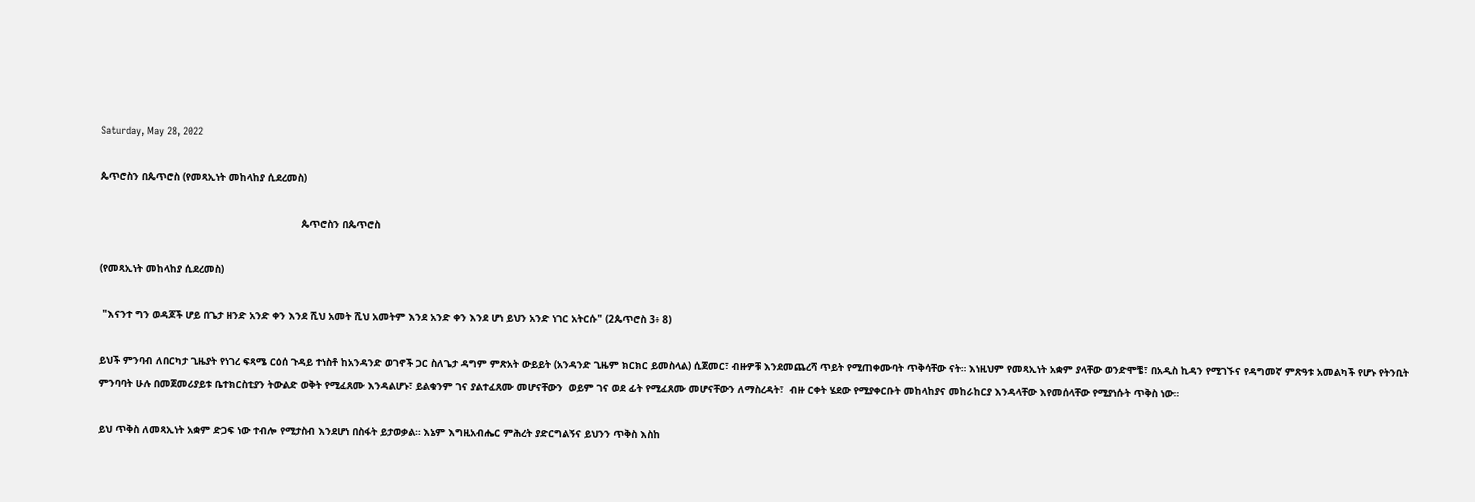Saturday, May 28, 2022

ጴጥሮስን በጴጥሮስ (የመጻኢነት መከላከያ ሲደረመስ)

                                                                   ጴጥሮስን በጴጥሮስ

(የመጻኢነት መከላከያ ሲደረመስ)

 "እናንተ ግን ወዳጆች ሆይ በጌታ ዘንድ አንድ ቀን እንደ ሺህ አመት ሺህ አመትም እንደ አንድ ቀን እንደ ሆነ ይህን አንድ ነገር አትርሱ" (2ጴጥሮስ 3፥ 8)

ይህች ምንባብ ለበርካታ ጊዜያት የነገረ ፍጻሜ ርዕሰ ጉዳይ ተነስቶ ከአንዳንድ ወገኖች ጋር ስለጌታ ዳግም ምጽአት ውይይት (አንዳንድ ጊዜም ክርክር ይመስላል) ሲጀመር፣ ብዙዎቹ እንደመጨረሻ ጥይት የሚጠቀሙባት ጥቅሳቸው ናት። እነዚህም የመጻኢነት አቋም ያላቸው ወንድሞቼ፣ በአዲስ ኪዳን የሚገኙና የዳግመኛ ምጽዓቱ አመልካች የሆኑ የትንቢት ምንባባት ሁሉ በመጀመሪያይቱ ቤተክርስቲያን ትውልድ ወቅት የሚፈጸሙ እንዳልሆኑ፣ ይልቁንም ገና ያልተፈጸሙ መሆናቸውን  ወይም ገና ወደ ፊት የሚፈጸሙ መሆናቸውን ለማስረዳት፣  ብዙ ርቀት ሄደው የሚያቀርቡት መከላከያና መከራከርያ እንዳላቸው እየመሰላቸው የሚያነሱት ጥቅስ ነው።

ይህ ጥቅስ ለመጻኢነት አቋም ድጋፍ ነው ተብሎ የሚታስብ እንደሆነ በስፋት ይታወቃል። እኔም እግዚአብሔር ምሕረት ያድርግልኝና ይህንን ጥቅስ እስከ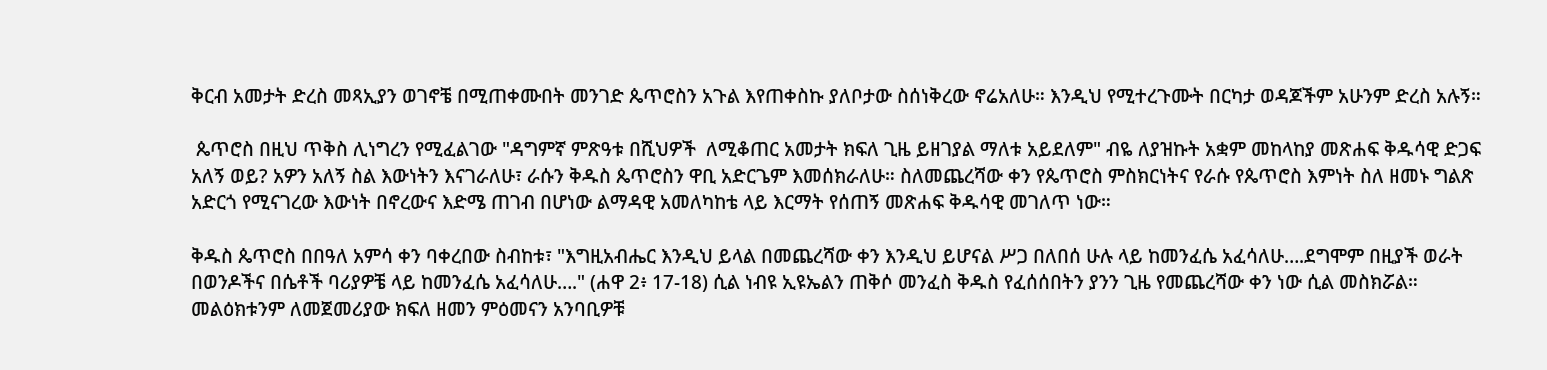ቅርብ አመታት ድረስ መጻኢያን ወገኖቼ በሚጠቀሙበት መንገድ ጴጥሮስን አጉል እየጠቀስኩ ያለቦታው ስሰነቅረው ኖሬአለሁ። እንዲህ የሚተረጉሙት በርካታ ወዳጆችም አሁንም ድረስ አሉኝ።

 ጴጥሮስ በዚህ ጥቅስ ሊነግረን የሚፈልገው "ዳግምኛ ምጽዓቱ በሺህዎች  ለሚቆጠር አመታት ክፍለ ጊዜ ይዘገያል ማለቱ አይደለም" ብዬ ለያዝኩት አቋም መከላከያ መጽሐፍ ቅዱሳዊ ድጋፍ አለኝ ወይ? አዎን አለኝ ስል እውነትን እናገራለሁ፣ ራሱን ቅዱስ ጴጥሮስን ዋቢ አድርጌም እመሰክራለሁ። ስለመጨረሻው ቀን የጴጥሮስ ምስክርነትና የራሱ የጴጥሮስ እምነት ስለ ዘመኑ ግልጽ አድርጎ የሚናገረው እውነት በኖረውና እድሜ ጠገብ በሆነው ልማዳዊ አመለካከቴ ላይ እርማት የሰጠኝ መጽሐፍ ቅዱሳዊ መገለጥ ነው።

ቅዱስ ጴጥሮስ በበዓለ አምሳ ቀን ባቀረበው ስብከቱ፣ "እግዚአብሔር እንዲህ ይላል በመጨረሻው ቀን እንዲህ ይሆናል ሥጋ በለበሰ ሁሉ ላይ ከመንፈሴ አፈሳለሁ….ደግሞም በዚያች ወራት በወንዶችና በሴቶች ባሪያዎቼ ላይ ከመንፈሴ አፈሳለሁ…." (ሐዋ 2፥ 17-18) ሲል ነብዩ ኢዩኤልን ጠቅሶ መንፈስ ቅዱስ የፈሰሰበትን ያንን ጊዜ የመጨረሻው ቀን ነው ሲል መስክሯል። መልዕክቱንም ለመጀመሪያው ክፍለ ዘመን ምዕመናን አንባቢዎቹ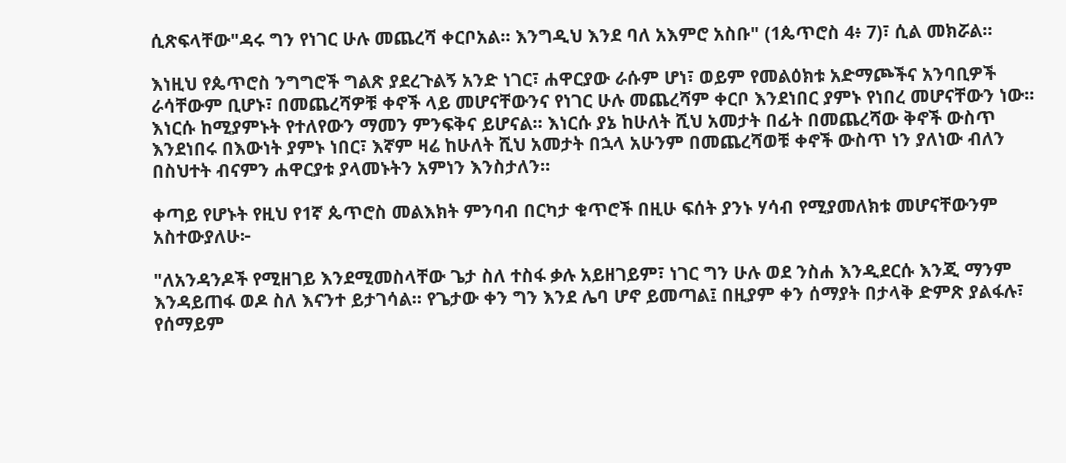ሲጽፍላቸው"ዳሩ ግን የነገር ሁሉ መጨረሻ ቀርቦአል። እንግዲህ እንደ ባለ አእምሮ አስቡ" (1ጴጥሮስ 4፥ 7)፣ ሲል መክሯል።

እነዚህ የጴጥሮስ ንግግሮች ግልጽ ያደረጉልኝ አንድ ነገር፣ ሐዋርያው ራሱም ሆነ፣ ወይም የመልዕክቱ አድማጮችና አንባቢዎች ራሳቸውም ቢሆኑ፣ በመጨረሻዎቹ ቀኖች ላይ መሆናቸውንና የነገር ሁሉ መጨረሻም ቀርቦ እንደነበር ያምኑ የነበረ መሆናቸውን ነው። እነርሱ ከሚያምኑት የተለየውን ማመን ምንፍቅና ይሆናል። እነርሱ ያኔ ከሁለት ሺህ አመታት በፊት በመጨረሻው ቅኖች ውስጥ እንደነበሩ በእውነት ያምኑ ነበር፣ እኛም ዛሬ ከሁለት ሺህ አመታት በኋላ አሁንም በመጨረሻወቹ ቀኖች ውስጥ ነን ያለነው ብለን በስህተት ብናምን ሐዋርያቱ ያላመኑትን አምነን እንስታለን።

ቀጣይ የሆኑት የዚህ የ1ኛ ጴጥሮስ መልእክት ምንባብ በርካታ ቁጥሮች በዚሁ ፍሰት ያንኑ ሃሳብ የሚያመለክቱ መሆናቸውንም አስተውያለሁ፦

"ለአንዳንዶች የሚዘገይ እንደሚመስላቸው ጌታ ስለ ተስፋ ቃሉ አይዘገይም፣ ነገር ግን ሁሉ ወደ ንስሐ እንዲደርሱ እንጂ ማንም እንዳይጠፋ ወዶ ስለ እናንተ ይታገሳል። የጌታው ቀን ግን እንደ ሌባ ሆኖ ይመጣል፤ በዚያም ቀን ሰማያት በታላቅ ድምጽ ያልፋሉ፣ የሰማይም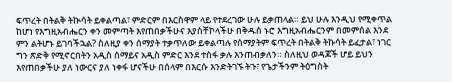ፍጥረት በትልቅ ትኲሳት ይቀልጣል፣ ምድርም በእርስዋም ላይ የተደረገው ሁሉ ይቃጠላል። ይህ ሁሉ እንዲህ የሚቀጥል ከሆነ የእግዚአብሔርን ቀን መምጣት እየጠበቃችሁና እያስቸኮላችሁ በቅዱስ ኑሮ እግዚአብሔርንም በመምሰል እንደ ምን ልትሆኑ ይገባችኋል? ስለዚያ ቀን ሰማያት ተቃጥለው ይቀልጣሉ የሰማያትም ፍጥረት በትልቅ ትኩሳት ይፈታል፣ ነገር ግን ጽድቅ የሚኖርበትን አዲስ ሰማይና አዲስ ምድር እንደ ተስፋ ቃሉ እንጠብቃለን። ስለዚህ ወዳጆች ሆይ ይህን እየጠበቃችሁ ያለ ነውርና ያለ ነቀፋ ሆናችሁ በሰላም በእርሱ እንድትገኙ ትጉ፣ የጌታችንም ትዕግስት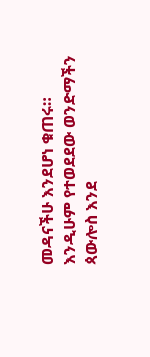መዳናችሁ እንደሆነ ቁጠሩ። እንዲሁም የተወደደው ወንድማችን ጳውሎስ እንደ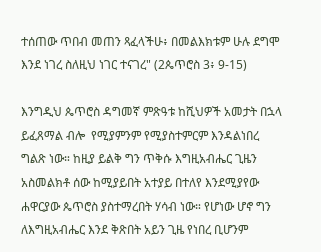ተሰጠው ጥበብ መጠን ጻፈላችሁ፥ በመልእክቱም ሁሉ ደግሞ እንደ ነገረ ስለዚህ ነገር ተናገረ" (2ጴጥሮስ 3፥ 9-15)

እንግዲህ ጴጥሮስ ዳግመኛ ምጽዓቱ ከሺህዎች አመታት በኋላ ይፈጸማል ብሎ  የሚያምንም የሚያስተምርም እንዳልነበረ ግልጽ ነው። ከዚያ ይልቅ ግን ጥቅሱ እግዚአብሔር ጊዜን አስመልክቶ ሰው ከሚያይበት አተያይ በተለየ እንደሚያየው ሐዋርያው ጴጥሮስ ያስተማረበት ሃሳብ ነው። የሆነው ሆኖ ግን ለእግዚአብሔር እንደ ቅጽበት አይን ጊዜ የነበረ ቢሆንም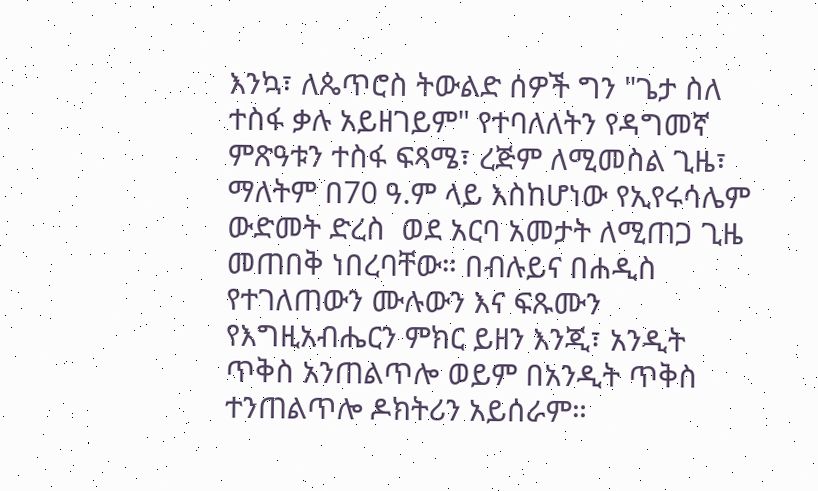እንኳ፣ ለጴጥሮስ ትውልድ ሰዎች ግን "ጌታ ስለ ተስፋ ቃሉ አይዘገይም" የተባለለትን የዳግመኛ ምጽዓቱን ተስፋ ፍጻሜ፣ ረጅም ለሚመስል ጊዜ፣ ማለትም በ70 ዓ.ም ላይ እስከሆነው የኢየሩሳሌም ውድመት ድረስ  ወደ አርባ አመታት ለሚጠጋ ጊዜ መጠበቅ ነበረባቸው። በብሉይና በሐዲስ የተገለጠውን ሙሉውን እና ፍጹሙን የእግዚአብሔርን ምክር ይዘን እንጂ፣ አንዲት ጥቅስ አንጠልጥሎ ወይም በአንዲት ጥቅስ ተንጠልጥሎ ዶክትሪን አይሰራም።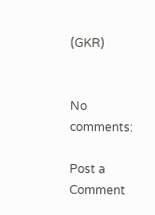(GKR)


No comments:

Post a Comment